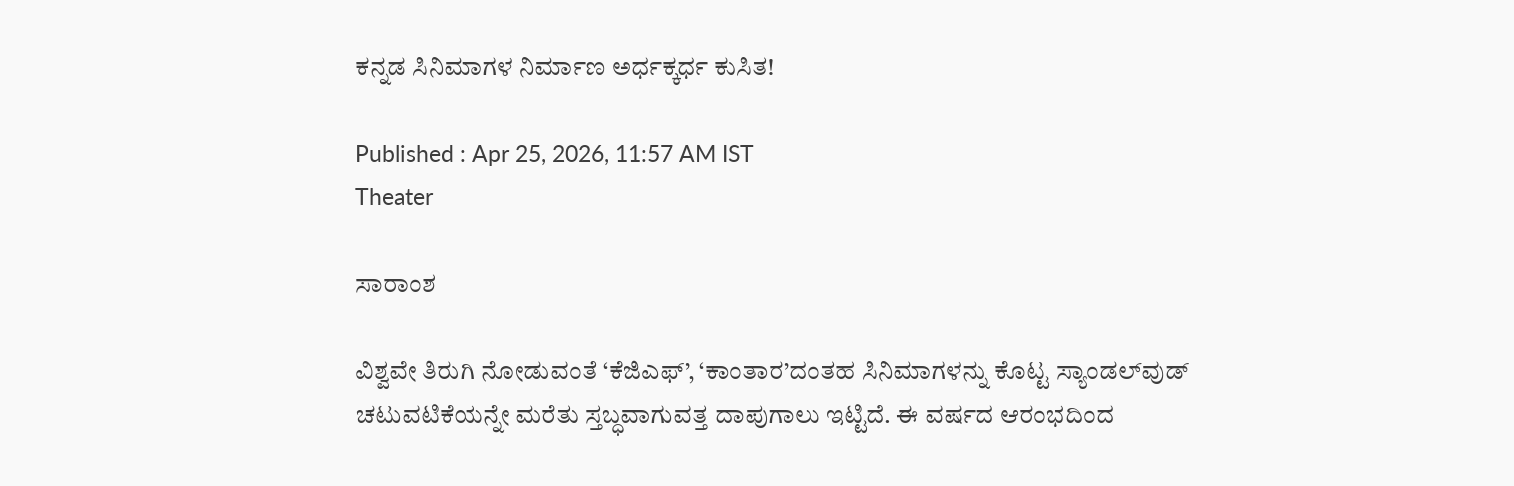ಕನ್ನಡ ಸಿನಿಮಾಗಳ ನಿರ್ಮಾಣ ಅರ್ಧಕ್ಕರ್ಧ ಕುಸಿತ!

Published : Apr 25, 2026, 11:57 AM IST
Theater

ಸಾರಾಂಶ

ವಿಶ್ವವೇ ತಿರುಗಿ ನೋಡುವಂತೆ ‘ಕೆಜಿಎಫ್‌’, ‘ಕಾಂತಾರ’ದಂತಹ ಸಿನಿಮಾಗಳನ್ನು ಕೊಟ್ಟ ಸ್ಯಾಂಡಲ್‌ವುಡ್‌ ಚಟುವಟಿಕೆಯನ್ನೇ ಮರೆತು ಸ್ತಬ್ಧವಾಗುವತ್ತ ದಾಪುಗಾಲು ಇಟ್ಟಿದೆ. ಈ ವರ್ಷದ ಆರಂಭದಿಂದ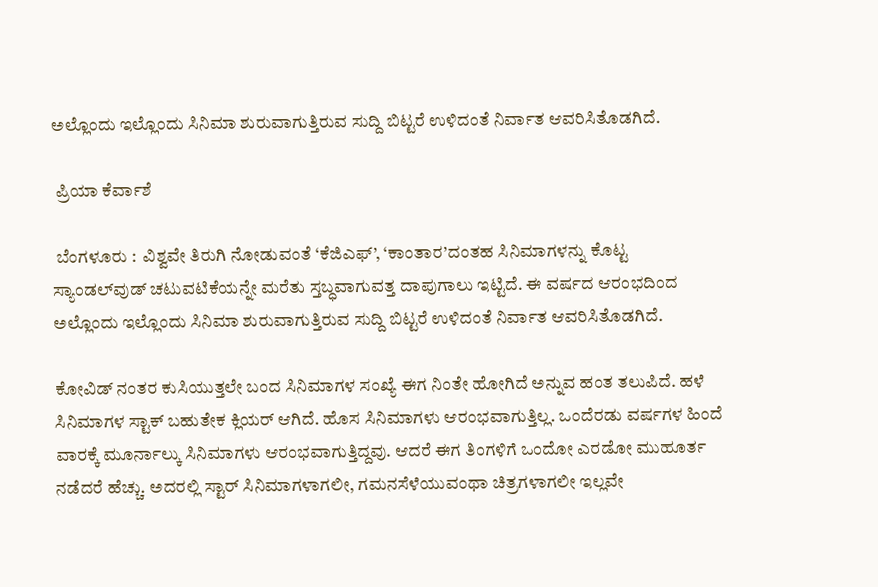ಅಲ್ಲೊಂದು ಇಲ್ಲೊಂದು ಸಿನಿಮಾ ಶುರುವಾಗುತ್ತಿರುವ ಸುದ್ದಿ ಬಿಟ್ಟರೆ ಉಳಿದಂತೆ ನಿರ್ವಾತ ಆವರಿಸಿತೊಡಗಿದೆ.

 ಪ್ರಿಯಾ ಕೆರ್ವಾಶೆ

 ಬೆಂಗಳೂರು :  ವಿಶ್ವವೇ ತಿರುಗಿ ನೋಡುವಂತೆ ‘ಕೆಜಿಎಫ್‌’, ‘ಕಾಂತಾರ’ದಂತಹ ಸಿನಿಮಾಗಳನ್ನು ಕೊಟ್ಟ ಸ್ಯಾಂಡಲ್‌ವುಡ್‌ ಚಟುವಟಿಕೆಯನ್ನೇ ಮರೆತು ಸ್ತಬ್ಧವಾಗುವತ್ತ ದಾಪುಗಾಲು ಇಟ್ಟಿದೆ. ಈ ವರ್ಷದ ಆರಂಭದಿಂದ ಅಲ್ಲೊಂದು ಇಲ್ಲೊಂದು ಸಿನಿಮಾ ಶುರುವಾಗುತ್ತಿರುವ ಸುದ್ದಿ ಬಿಟ್ಟರೆ ಉಳಿದಂತೆ ನಿರ್ವಾತ ಆವರಿಸಿತೊಡಗಿದೆ.

ಕೋವಿಡ್‌ ನಂತರ ಕುಸಿಯುತ್ತಲೇ ಬಂದ ಸಿನಿಮಾಗಳ ಸಂಖ್ಯೆ ಈಗ ನಿಂತೇ ಹೋಗಿದೆ ಅನ್ನುವ ಹಂತ ತಲುಪಿದೆ. ಹಳೆ ಸಿನಿಮಾಗಳ ಸ್ಟಾಕ್‌ ಬಹುತೇಕ ಕ್ಲಿಯರ್‌ ಆಗಿದೆ. ಹೊಸ ಸಿನಿಮಾಗಳು ಆರಂಭವಾಗುತ್ತಿಲ್ಲ. ಒಂದೆರಡು ವರ್ಷಗಳ ಹಿಂದೆ ವಾರಕ್ಕೆ ಮೂರ್ನಾಲ್ಕು ಸಿನಿಮಾಗಳು ಆರಂಭವಾಗುತ್ತಿದ್ದವು. ಆದರೆ ಈಗ ತಿಂಗಳಿಗೆ ಒಂದೋ ಎರಡೋ ಮುಹೂರ್ತ ನಡೆದರೆ ಹೆಚ್ಚು. ಅದರಲ್ಲಿ ಸ್ಟಾರ್‌ ಸಿನಿಮಾಗಳಾಗಲೀ, ಗಮನಸೆಳೆಯುವಂಥಾ ಚಿತ್ರಗಳಾಗಲೀ ಇಲ್ಲವೇ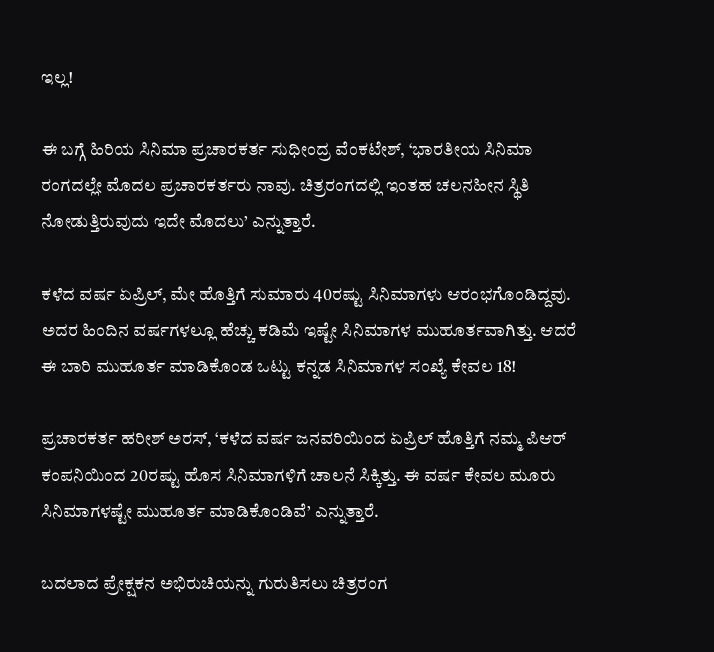ಇಲ್ಲ!

ಈ ಬಗ್ಗೆ ಹಿರಿಯ ಸಿನಿಮಾ ಪ್ರಚಾರಕರ್ತ ಸುಧೀಂದ್ರ ವೆಂಕಟೇಶ್‌, ‘ಭಾರತೀಯ ಸಿನಿಮಾ ರಂಗದಲ್ಲೇ ಮೊದಲ ಪ್ರಚಾರಕರ್ತರು ನಾವು. ಚಿತ್ರರಂಗದಲ್ಲಿ ಇಂತಹ ಚಲನಹೀನ ಸ್ಥಿತಿ ನೋಡುತ್ತಿರುವುದು ಇದೇ ಮೊದಲು’ ಎನ್ನುತ್ತಾರೆ.

ಕಳೆದ ವರ್ಷ ಏಪ್ರಿಲ್‌, ಮೇ ಹೊತ್ತಿಗೆ ಸುಮಾರು 40ರಷ್ಟು ಸಿನಿಮಾಗಳು ಆರಂಭಗೊಂಡಿದ್ದವು. ಅದರ ಹಿಂದಿನ ವರ್ಷಗಳಲ್ಲೂ ಹೆಚ್ಚು ಕಡಿಮೆ ಇಷ್ಟೇ ಸಿನಿಮಾಗಳ ಮುಹೂರ್ತವಾಗಿತ್ತು. ಆದರೆ ಈ ಬಾರಿ ಮುಹೂರ್ತ ಮಾಡಿಕೊಂಡ ಒಟ್ಟು ಕನ್ನಡ ಸಿನಿಮಾಗಳ ಸಂಖ್ಯೆ ಕೇವಲ 18!

ಪ್ರಚಾರಕರ್ತ ಹರೀಶ್‌ ಅರಸ್‌, ‘ಕಳೆದ ವರ್ಷ ಜನವರಿಯಿಂದ ಏಪ್ರಿಲ್‌ ಹೊತ್ತಿಗೆ ನಮ್ಮ ಪಿಆರ್ ಕಂಪನಿಯಿಂದ 20ರಷ್ಟು ಹೊಸ ಸಿನಿಮಾಗಳಿಗೆ ಚಾಲನೆ ಸಿಕ್ಕಿತ್ತು. ಈ ವರ್ಷ ಕೇವಲ ಮೂರು ಸಿನಿಮಾಗಳಷ್ಟೇ ಮುಹೂರ್ತ ಮಾಡಿಕೊಂಡಿವೆ’ ಎನ್ನುತ್ತಾರೆ.

ಬದಲಾದ ಪ್ರೇಕ್ಷಕನ ಅಭಿರುಚಿಯನ್ನು ಗುರುತಿಸಲು ಚಿತ್ರರಂಗ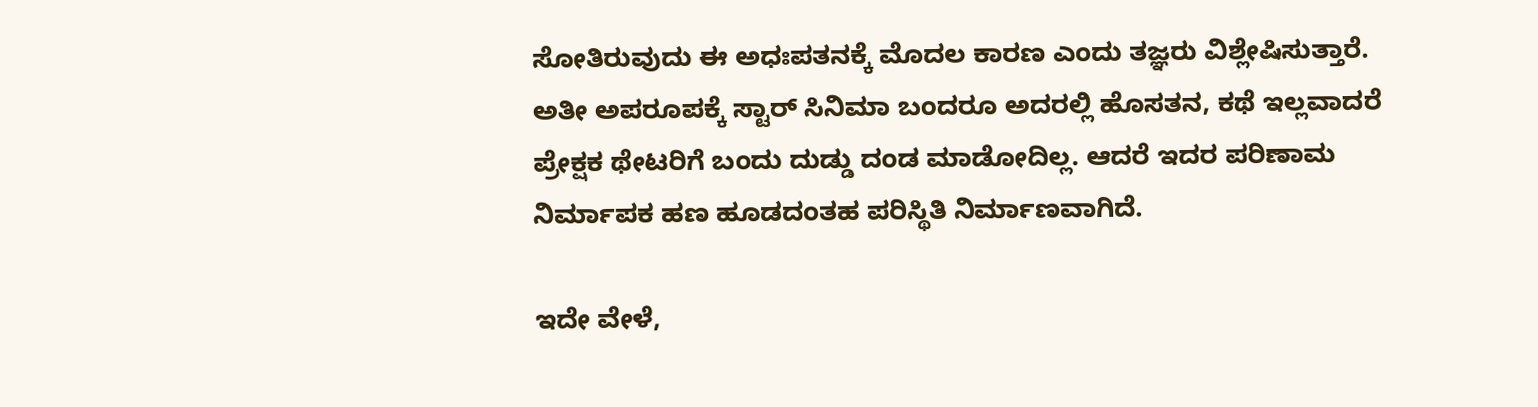ಸೋತಿರುವುದು ಈ ಅಧಃಪತನಕ್ಕೆ ಮೊದಲ ಕಾರಣ ಎಂದು ತಜ್ಞರು ವಿಶ್ಲೇಷಿಸುತ್ತಾರೆ. ಅತೀ ಅಪರೂಪಕ್ಕೆ ಸ್ಟಾರ್‌ ಸಿನಿಮಾ ಬಂದರೂ ಅದರಲ್ಲಿ ಹೊಸತನ, ಕಥೆ ಇಲ್ಲವಾದರೆ ಪ್ರೇಕ್ಷಕ ಥೇಟರಿಗೆ ಬಂದು ದುಡ್ಡು ದಂಡ ಮಾಡೋದಿಲ್ಲ. ಆದರೆ ಇದರ ಪರಿಣಾಮ ನಿರ್ಮಾಪಕ ಹಣ ಹೂಡದಂತಹ ಪರಿಸ್ಥಿತಿ ನಿರ್ಮಾಣವಾಗಿದೆ.

ಇದೇ ವೇಳೆ,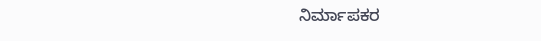ನಿರ್ಮಾಪಕರ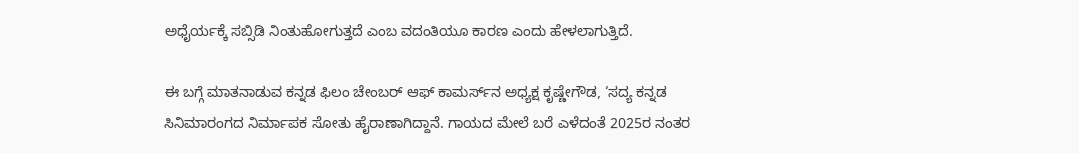ಅಧೈರ್ಯಕ್ಕೆ ಸಬ್ಸಿಡಿ ನಿಂತುಹೋಗುತ್ತದೆ ಎಂಬ ವದಂತಿಯೂ ಕಾರಣ ಎಂದು ಹೇಳಲಾಗುತ್ತಿದೆ.

ಈ ಬಗ್ಗೆ ಮಾತನಾಡುವ ಕನ್ನಡ ಫಿಲಂ ಚೇಂಬರ್‌ ಆಫ್‌ ಕಾಮರ್ಸ್‌ನ ಅಧ್ಯಕ್ಷ ಕೃಷ್ಣೇಗೌಡ, ‘ಸದ್ಯ ಕನ್ನಡ ಸಿನಿಮಾರಂಗದ ನಿರ್ಮಾಪಕ ಸೋತು ಹೈರಾಣಾಗಿದ್ದಾನೆ. ಗಾಯದ ಮೇಲೆ ಬರೆ ಎಳೆದಂತೆ 2025ರ ನಂತರ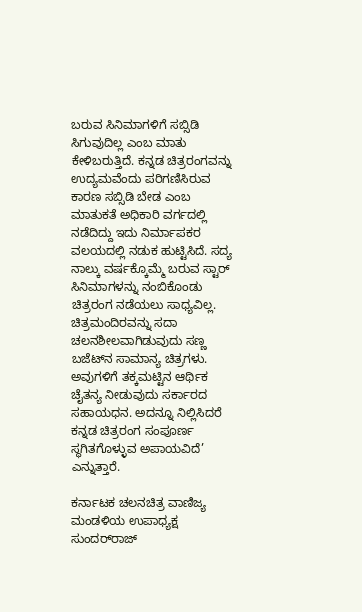ಬರುವ ಸಿನಿಮಾಗಳಿಗೆ ಸಬ್ಸಿಡಿ ಸಿಗುವುದಿಲ್ಲ ಎಂಬ ಮಾತು ಕೇಳಿಬರುತ್ತಿದೆ. ಕನ್ನಡ ಚಿತ್ರರಂಗವನ್ನು ಉದ್ಯಮವೆಂದು ಪರಿಗಣಿಸಿರುವ ಕಾರಣ ಸಬ್ಸಿಡಿ ಬೇಡ ಎಂಬ ಮಾತುಕತೆ ಅಧಿಕಾರಿ ವರ್ಗದಲ್ಲಿ ನಡೆದಿದ್ದು ಇದು ನಿರ್ಮಾಪಕರ ವಲಯದಲ್ಲಿ ನಡುಕ ಹುಟ್ಟಿಸಿದೆ. ಸದ್ಯ ನಾಲ್ಕು ವರ್ಷಕ್ಕೊಮ್ಮೆ ಬರುವ ಸ್ಟಾರ್‌ ಸಿನಿಮಾಗಳನ್ನು ನಂಬಿಕೊಂಡು ಚಿತ್ರರಂಗ ನಡೆಯಲು ಸಾಧ್ಯವಿಲ್ಲ. ಚಿತ್ರಮಂದಿರವನ್ನು ಸದಾ ಚಲನಶೀಲವಾಗಿಡುವುದು ಸಣ್ಣ ಬಜೆಟ್‌ನ ಸಾಮಾನ್ಯ ಚಿತ್ರಗಳು. ಅವುಗಳಿಗೆ ತಕ್ಕಮಟ್ಟಿನ ಆರ್ಥಿಕ ಚೈತನ್ಯ ನೀಡುವುದು ಸರ್ಕಾರದ ಸಹಾಯಧನ. ಅದನ್ನೂ ನಿಲ್ಲಿಸಿದರೆ ಕನ್ನಡ ಚಿತ್ರರಂಗ ಸಂಪೂರ್ಣ ಸ್ಥಗಿತಗೊಳ್ಳುವ ಅಪಾಯವಿದೆ’ ಎನ್ನುತ್ತಾರೆ.

ಕರ್ನಾಟಕ ಚಲನಚಿತ್ರ ವಾಣಿಜ್ಯ ಮಂಡಳಿಯ ಉಪಾಧ್ಯಕ್ಷ ಸುಂದರ್‌ರಾಜ್‌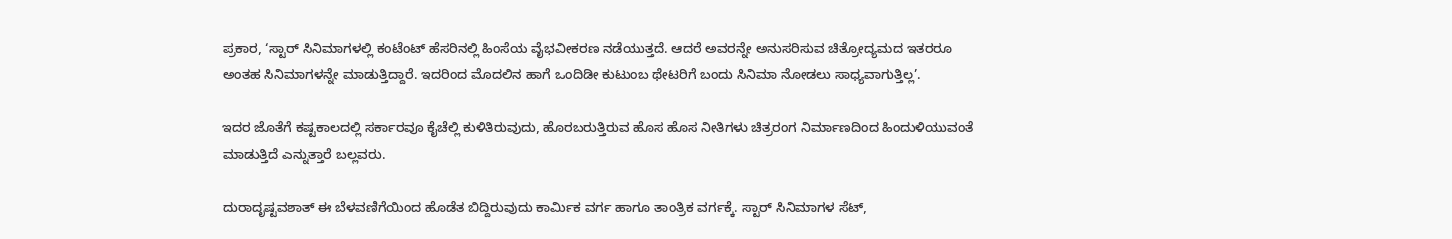ಪ್ರಕಾರ, ‘ಸ್ಟಾರ್‌ ಸಿನಿಮಾಗಳಲ್ಲಿ ಕಂಟೆಂಟ್‌ ಹೆಸರಿನಲ್ಲಿ ಹಿಂಸೆಯ ವೈಭವೀಕರಣ ನಡೆಯುತ್ತದೆ. ಆದರೆ ಅವರನ್ನೇ ಅನುಸರಿಸುವ ಚಿತ್ರೋದ್ಯಮದ ಇತರರೂ ಅಂತಹ ಸಿನಿಮಾಗಳನ್ನೇ ಮಾಡುತ್ತಿದ್ದಾರೆ. ಇದರಿಂದ ಮೊದಲಿನ ಹಾಗೆ ಒಂದಿಡೀ ಕುಟುಂಬ ಥೇಟರಿಗೆ ಬಂದು ಸಿನಿಮಾ ನೋಡಲು ಸಾಧ್ಯವಾಗುತ್ತಿಲ್ಲ’.

ಇದರ ಜೊತೆಗೆ ಕಷ್ಟಕಾಲದಲ್ಲಿ ಸರ್ಕಾರವೂ ಕೈಚೆಲ್ಲಿ ಕುಳಿತಿರುವುದು, ಹೊರಬರುತ್ತಿರುವ ಹೊಸ ಹೊಸ ನೀತಿಗಳು ಚಿತ್ರರಂಗ ನಿರ್ಮಾಣದಿಂದ ಹಿಂದುಳಿಯುವಂತೆ ಮಾಡುತ್ತಿದೆ ಎನ್ನುತ್ತಾರೆ ಬಲ್ಲವರು.

ದುರಾದೃಷ್ಟವಶಾತ್‌ ಈ ಬೆಳವಣಿಗೆಯಿಂದ ಹೊಡೆತ ಬಿದ್ದಿರುವುದು ಕಾರ್ಮಿಕ ವರ್ಗ ಹಾಗೂ ತಾಂತ್ರಿಕ ವರ್ಗಕ್ಕೆ. ಸ್ಟಾರ್‌ ಸಿನಿಮಾಗಳ ಸೆಟ್‌,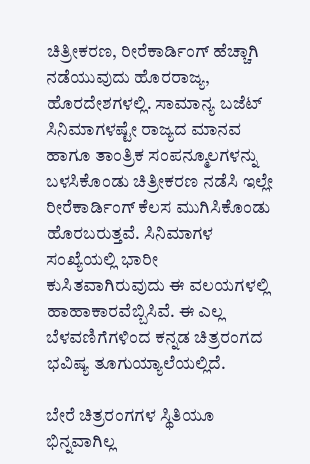ಚಿತ್ರೀಕರಣ, ರೀರೆಕಾರ್ಡಿಂಗ್‌ ಹೆಚ್ಚಾಗಿ ನಡೆಯುವುದು ಹೊರರಾಜ್ಯ, ಹೊರದೇಶಗಳಲ್ಲಿ. ಸಾಮಾನ್ಯ ಬಜೆಟ್‌ ಸಿನಿಮಾಗಳಷ್ಟೇ ರಾಜ್ಯದ ಮಾನವ ಹಾಗೂ ತಾಂತ್ರಿಕ ಸಂಪನ್ಮೂಲಗಳನ್ನು ಬಳಸಿಕೊಂಡು ಚಿತ್ರೀಕರಣ ನಡೆಸಿ ಇಲ್ಲೇ ರೀರೆಕಾರ್ಡಿಂಗ್‌ ಕೆಲಸ ಮುಗಿಸಿಕೊಂಡು ಹೊರಬರುತ್ತವೆ. ಸಿನಿಮಾಗಳ ಸಂಖ್ಯೆಯಲ್ಲಿ ಭಾರೀ ಕುಸಿತವಾಗಿರುವುದು ಈ ವಲಯಗಳಲ್ಲಿ ಹಾಹಾಕಾರವೆಬ್ಬಿಸಿವೆ. ಈ ಎಲ್ಲ ಬೆಳವಣಿಗೆಗಳಿಂದ ಕನ್ನಡ ಚಿತ್ರರಂಗದ ಭವಿಷ್ಯ ತೂಗುಯ್ಯಾಲೆಯಲ್ಲಿದೆ.

ಬೇರೆ ಚಿತ್ರರಂಗಗಳ ಸ್ಥಿತಿಯೂ ಭಿನ್ನವಾಗಿಲ್ಲ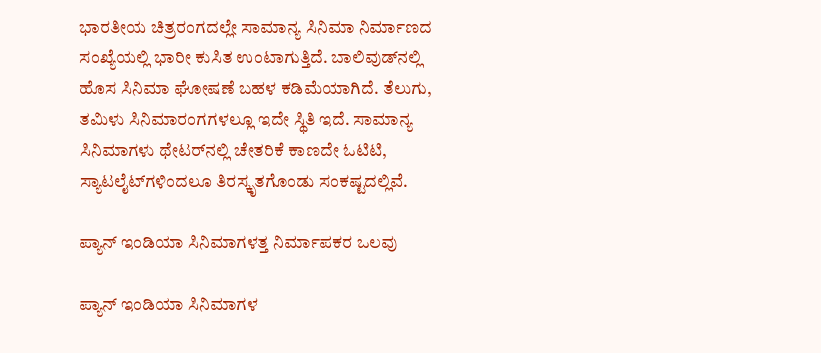ಭಾರತೀಯ ಚಿತ್ರರಂಗದಲ್ಲೇ ಸಾಮಾನ್ಯ ಸಿನಿಮಾ ನಿರ್ಮಾಣದ ಸಂಖ್ಯೆಯಲ್ಲಿ ಭಾರೀ ಕುಸಿತ ಉಂಟಾಗುತ್ತಿದೆ. ಬಾಲಿವುಡ್‌ನಲ್ಲಿ ಹೊಸ ಸಿನಿಮಾ ಘೋಷಣೆ ಬಹಳ ಕಡಿಮೆಯಾಗಿದೆ. ತೆಲುಗು, ತಮಿಳು ಸಿನಿಮಾರಂಗಗಳಲ್ಲೂ ಇದೇ ಸ್ಥಿತಿ ಇದೆ. ಸಾಮಾನ್ಯ ಸಿನಿಮಾಗಳು ಥೇಟರ್‌ನಲ್ಲಿ ಚೇತರಿಕೆ ಕಾಣದೇ ಓಟಿಟಿ, ಸ್ಯಾಟಲೈಟ್‌ಗಳಿಂದಲೂ ತಿರಸ್ಕೃತಗೊಂಡು ಸಂಕಷ್ಟದಲ್ಲಿವೆ.

ಪ್ಯಾನ್‌ ಇಂಡಿಯಾ ಸಿನಿಮಾಗಳತ್ತ ನಿರ್ಮಾಪಕರ ಒಲವು

ಪ್ಯಾನ್‌ ಇಂಡಿಯಾ ಸಿನಿಮಾಗಳ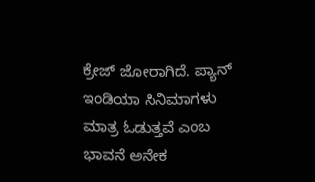ಕ್ರೇಜ್‌ ಜೋರಾಗಿದೆ. ಪ್ಯಾನ್‌ ಇಂಡಿಯಾ ಸಿನಿಮಾಗಳು ಮಾತ್ರ ಓಡುತ್ತವೆ ಎಂಬ ಭಾವನೆ ಅನೇಕ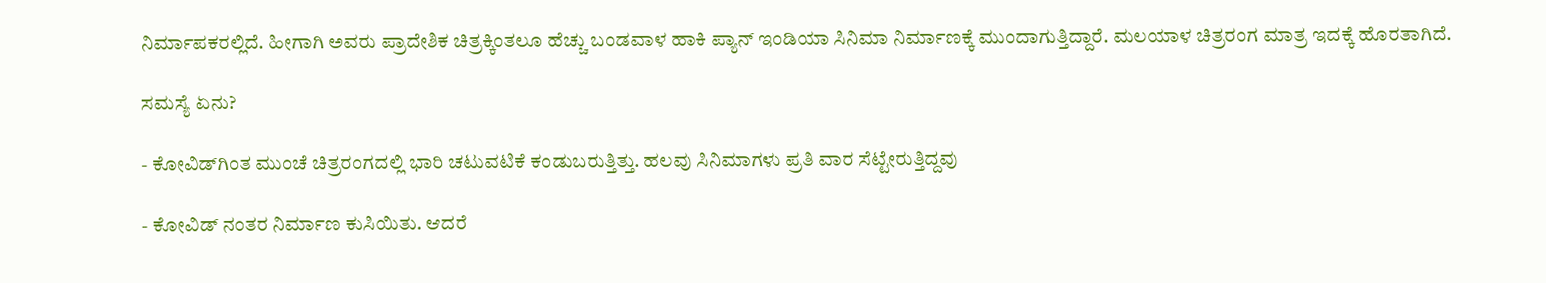ನಿರ್ಮಾಪಕರಲ್ಲಿದೆ. ಹೀಗಾಗಿ ಅವರು ಪ್ರಾದೇಶಿಕ ಚಿತ್ರಕ್ಕಿಂತಲೂ ಹೆಚ್ಚು ಬಂಡವಾಳ ಹಾಕಿ ಪ್ಯಾನ್‌ ಇಂಡಿಯಾ ಸಿನಿಮಾ ನಿರ್ಮಾಣಕ್ಕೆ ಮುಂದಾಗುತ್ತಿದ್ದಾರೆ. ಮಲಯಾಳ ಚಿತ್ರರಂಗ ಮಾತ್ರ ಇದಕ್ಕೆ ಹೊರತಾಗಿದೆ.

ಸಮಸ್ಯೆ ಏನು?

- ಕೋವಿಡ್‌ಗಿಂತ ಮುಂಚೆ ಚಿತ್ರರಂಗದಲ್ಲಿ ಭಾರಿ ಚಟುವಟಿಕೆ ಕಂಡುಬರುತ್ತಿತ್ತು. ಹಲವು ಸಿನಿಮಾಗಳು ಪ್ರತಿ ವಾರ ಸೆಟ್ಟೇರುತ್ತಿದ್ದವು

- ಕೋವಿಡ್‌ ನಂತರ ನಿರ್ಮಾಣ ಕುಸಿಯಿತು. ಆದರೆ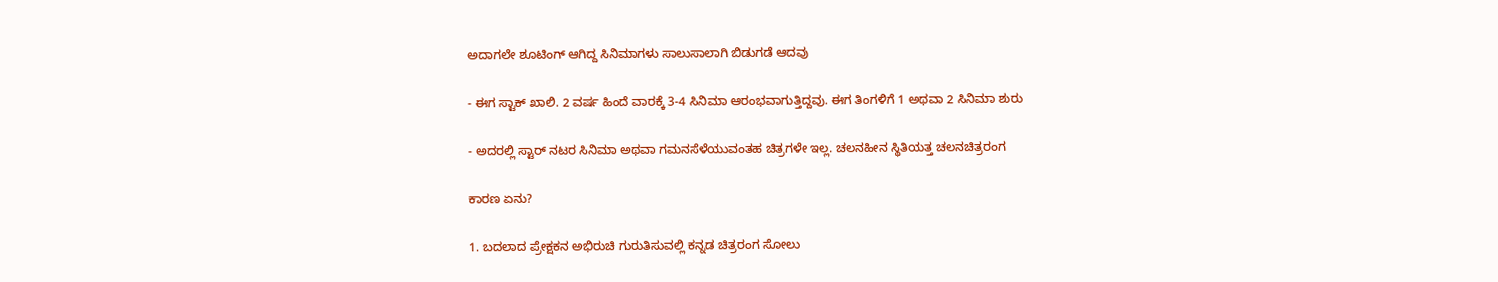ಅದಾಗಲೇ ಶೂಟಿಂಗ್‌ ಆಗಿದ್ದ ಸಿನಿಮಾಗಳು ಸಾಲುಸಾಲಾಗಿ ಬಿಡುಗಡೆ ಆದವು

- ಈಗ ಸ್ಟಾಕ್‌ ಖಾಲಿ. 2 ವರ್ಷ ಹಿಂದೆ ವಾರಕ್ಕೆ 3-4 ಸಿನಿಮಾ ಆರಂಭವಾಗುತ್ತಿದ್ದವು. ಈಗ ತಿಂಗಳಿಗೆ 1 ಅಥವಾ 2 ಸಿನಿಮಾ ಶುರು

- ಅದರಲ್ಲಿ ಸ್ಟಾರ್‌ ನಟರ ಸಿನಿಮಾ ಅಥವಾ ಗಮನಸೆಳೆಯುವಂತಹ ಚಿತ್ರಗಳೇ ಇಲ್ಲ. ಚಲನಹೀನ ಸ್ಥಿತಿಯತ್ತ ಚಲನಚಿತ್ರರಂಗ

ಕಾರಣ ಏನು?

1. ಬದಲಾದ ಪ್ರೇಕ್ಷಕನ ಅಭಿರುಚಿ ಗುರುತಿಸುವಲ್ಲಿ ಕನ್ನಡ ಚಿತ್ರರಂಗ ಸೋಲು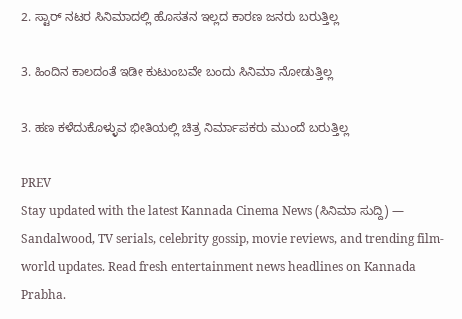2. ಸ್ಟಾರ್‌ ನಟರ ಸಿನಿಮಾದಲ್ಲಿ ಹೊಸತನ ಇಲ್ಲದ ಕಾರಣ ಜನರು ಬರುತ್ತಿಲ್ಲ

3. ಹಿಂದಿನ ಕಾಲದಂತೆ ಇಡೀ ಕುಟುಂಬವೇ ಬಂದು ಸಿನಿಮಾ ನೋಡುತ್ತಿಲ್ಲ

3. ಹಣ ಕಳೆದುಕೊಳ್ಳುವ ಭೀತಿಯಲ್ಲಿ ಚಿತ್ರ ನಿರ್ಮಾಪಕರು ಮುಂದೆ ಬರುತ್ತಿಲ್ಲ

PREV
Stay updated with the latest Kannada Cinema News (ಸಿನಿಮಾ ಸುದ್ದಿ) — Sandalwood, TV serials, celebrity gossip, movie reviews, and trending film-world updates. Read fresh entertainment news headlines on Kannada Prabha.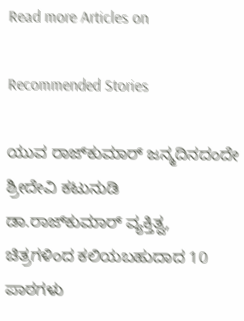Read more Articles on

Recommended Stories

ಯುವ ರಾಜ್‌ಕುಮಾರ್‌ ಜನ್ಮದಿನದಂದೇ ಶ್ರೀದೇವಿ ಕಟುನುಡಿ
ಡಾ.ರಾಜ್‌ಕುಮಾರ್‌ ವ್ಯಕ್ತಿತ್ವ, ಚಿತ್ರಗಳಿಂದ ಕಲಿಯಬಹುದಾದ 10 ಪಾಠಗಳು